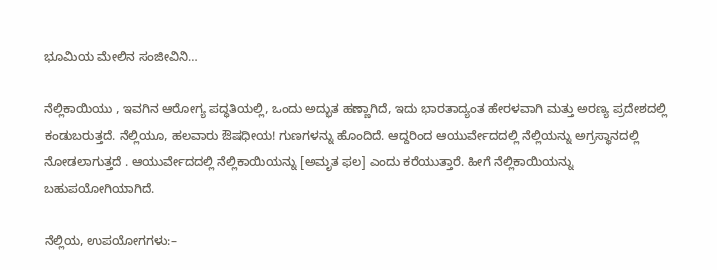ಭೂಮಿಯ ಮೇಲಿನ ಸಂಜೀವಿನಿ…

ನೆಲ್ಲಿಕಾಯಿಯು , ಇವಗಿನ ಆರೋಗ್ಯ ಪದ್ಧತಿಯಲ್ಲಿ, ಒಂದು ಅದ್ಭುತ ಹಣ್ಣಾಗಿದೆ, ಇದು ಭಾರತಾದ್ಯಂತ ಹೇರಳವಾಗಿ ಮತ್ತು ಅರಣ್ಯ ಪ್ರದೇಶದಲ್ಲಿ ಕಂಡುಬರುತ್ತದೆ. ನೆಲ್ಲಿಯೂ, ಹಲವಾರು ಔಷಧೀಯ! ಗುಣಗಳನ್ನು ಹೊಂದಿದೆ. ಆದ್ದರಿಂದ ಆಯುರ್ವೇದದಲ್ಲಿ ನೆಲ್ಲಿಯನ್ನು ಅಗ್ರಸ್ಥಾನದಲ್ಲಿ ನೋಡಲಾಗುತ್ತದೆ . ಆಯುರ್ವೇದದಲ್ಲಿ ನೆಲ್ಲಿಕಾಯಿಯನ್ನು [ಅಮೃತ ಫಲ] ಎಂದು ಕರೆಯುತ್ತಾರೆ. ಹೀಗೆ ನೆಲ್ಲಿಕಾಯಿಯನ್ನು ಬಹುಪಯೋಗಿಯಾಗಿದೆ.

ನೆಲ್ಲಿಯ, ಉಪಯೋಗಗಳು:–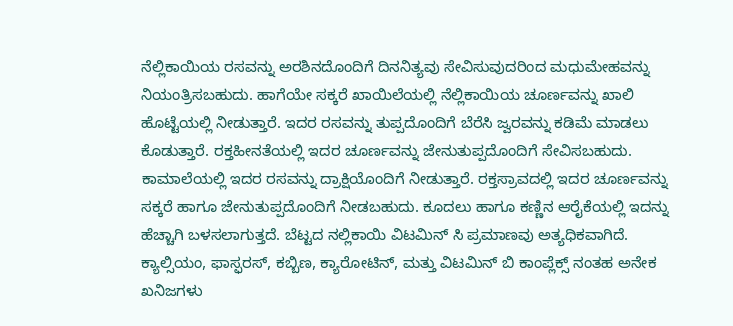ನೆಲ್ಲಿಕಾಯಿಯ ರಸವನ್ನು ಅರಶಿನದೊಂದಿಗೆ ದಿನನಿತ್ಯವು ಸೇವಿಸುವುದರಿಂದ ಮಧುಮೇಹವನ್ನು ನಿಯಂತ್ರಿಸಬಹುದು. ಹಾಗೆಯೇ ಸಕ್ಕರೆ ಖಾಯಿಲೆಯಲ್ಲಿ ನೆಲ್ಲಿಕಾಯಿಯ ಚೂರ್ಣವನ್ನು ಖಾಲಿ ಹೊಟ್ಟೆಯಲ್ಲಿ ನೀಡುತ್ತಾರೆ. ಇದರ ರಸವನ್ನು ತುಪ್ಪದೊಂದಿಗೆ ಬೆರೆಸಿ ಜ್ವರವನ್ನು ಕಡಿಮೆ ಮಾಡಲು ಕೊಡುತ್ತಾರೆ. ರಕ್ತಹೀನತೆಯಲ್ಲಿ ಇದರ ಚೂರ್ಣವನ್ನು ಜೇನುತುಪ್ಪದೊಂದಿಗೆ ಸೇವಿಸಬಹುದು. ಕಾಮಾಲೆಯಲ್ಲಿ ಇದರ ರಸವನ್ನು ದ್ರಾಕ್ಷಿಯೊಂದಿಗೆ ನೀಡುತ್ತಾರೆ. ರಕ್ತಸ್ರಾವದಲ್ಲಿ ಇದರ ಚೂರ್ಣವನ್ನು ಸಕ್ಕರೆ ಹಾಗೂ ಜೇನುತುಪ್ಪದೊಂದಿಗೆ ನೀಡಬಹುದು. ಕೂದಲು ಹಾಗೂ ಕಣ್ಣಿನ ಆರೈಕೆಯಲ್ಲಿ ಇದನ್ನು ಹೆಚ್ಚಾಗಿ ಬಳಸಲಾಗುತ್ತದೆ. ಬೆಟ್ಟದ ನಲ್ಲಿಕಾಯಿ ವಿಟಮಿನ್ ಸಿ ಪ್ರಮಾಣವು ಅತ್ಯಧಿಕವಾಗಿದೆ. ಕ್ಯಾಲ್ಸಿಯಂ, ಫಾಸ್ಫರಸ್, ಕಬ್ಬಿಣ, ಕ್ಯಾರೋಟಿನ್, ಮತ್ತು ವಿಟಮಿನ್ ಬಿ ಕಾಂಪ್ಲೆಕ್ಸ್ ‌ನಂತಹ ಅನೇಕ ಖನಿಜಗಳು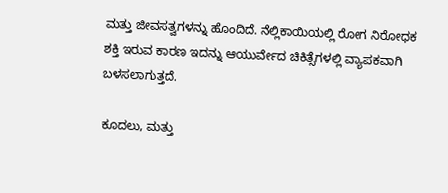ಮತ್ತು ಜೀವಸತ್ವಗಳನ್ನು ಹೊಂದಿದೆ. ನೆಲ್ಲಿಕಾಯಿಯಲ್ಲಿ ರೋಗ ನಿರೋಧಕ ಶಕ್ತಿ ಇರುವ ಕಾರಣ ಇದನ್ನು ಆಯುರ್ವೇದ ಚಿಕಿತ್ಸೆಗಳಲ್ಲಿ ವ್ಯಾಪಕವಾಗಿ ಬಳಸಲಾಗುತ್ತದೆ.

ಕೂದಲು, ಮತ್ತು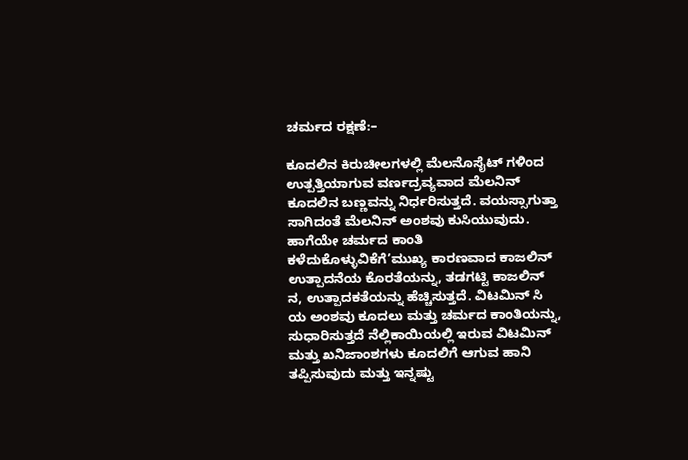ಚರ್ಮದ ರಕ್ಷಣೆ:–

ಕೂದಲಿನ ಕಿರುಚೀಲಗಳಲ್ಲಿ ಮೆಲನೊಸೈಟ್ ಗಳಿಂದ ಉತ್ಪತ್ತಿಯಾಗುವ ವರ್ಣದ್ರವ್ಯವಾದ ಮೆಲನಿನ್ ಕೂದಲಿನ ಬಣ್ಣವನ್ನು ನಿರ್ಧರಿಸುತ್ತದೆ. ವಯಸ್ಸಾಗುತ್ತಾ ಸಾಗಿದಂತೆ ಮೆಲನಿನ್ ಅಂಶವು ಕುಸಿಯುವುದು. ಹಾಗೆಯೇ ಚರ್ಮದ ಕಾಂತಿ ಕಳೆದುಕೊಳ್ಳುವಿಕೆಗೆ’ಮುಖ್ಯ ಕಾರಣವಾದ ಕಾಜಲಿನ್ ಉತ್ಪಾದನೆಯ ಕೊರತೆಯನ್ನು, ತಡಗಟ್ಟಿ ಕಾಜಲಿನ್ ನ, ಉತ್ಪಾದಕತೆಯನ್ನು ಹೆಚ್ಚಿಸುತ್ತದೆ. ವಿಟಮಿನ್ ಸಿ ಯ ಅಂಶವು ಕೂದಲು ಮತ್ತು ಚರ್ಮದ ಕಾಂತಿಯನ್ನು, ಸುಧಾರಿಸುತ್ತದೆ ನೆಲ್ಲಿಕಾಯಿಯಲ್ಲಿ ಇರುವ ವಿಟಮಿನ್ ಮತ್ತು ಖನಿಜಾಂಶಗಳು ಕೂದಲಿಗೆ ಆಗುವ ಹಾನಿ ತಪ್ಪಿಸುವುದು ಮತ್ತು ಇನ್ನಷ್ಟು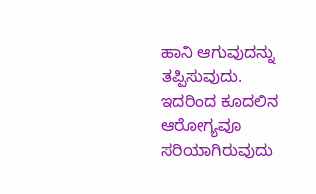ಹಾನಿ ಆಗುವುದನ್ನು ತಪ್ಪಿಸುವುದು. ಇದರಿಂದ ಕೂದಲಿನ ಆರೋಗ್ಯವೂ ಸರಿಯಾಗಿರುವುದು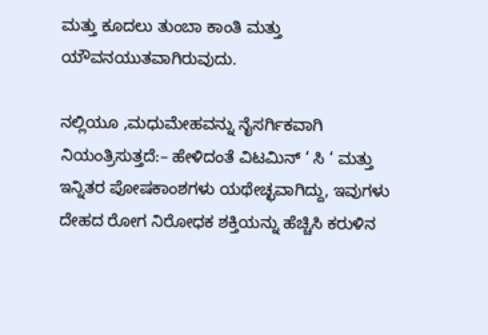ಮತ್ತು ಕೂದಲು ತುಂಬಾ ಕಾಂತಿ ಮತ್ತು ಯೌವನಯುತವಾಗಿರುವುದು.

ನಲ್ಲಿಯೂ ,ಮಧುಮೇಹವನ್ನು ನೈಸರ್ಗಿಕವಾಗಿ ನಿಯಂತ್ರಿಸುತ್ತದೆ:– ಹೇಳಿದಂತೆ ವಿಟಮಿನ್ ‘ ಸಿ ‘ ಮತ್ತು ಇನ್ನಿತರ ಪೋಷಕಾಂಶಗಳು ಯಥೇಚ್ಛವಾಗಿದ್ದು, ಇವುಗಳು ದೇಹದ ರೋಗ ನಿರೋಧಕ ಶಕ್ತಿಯನ್ನು ಹೆಚ್ಚಿಸಿ ಕರುಳಿನ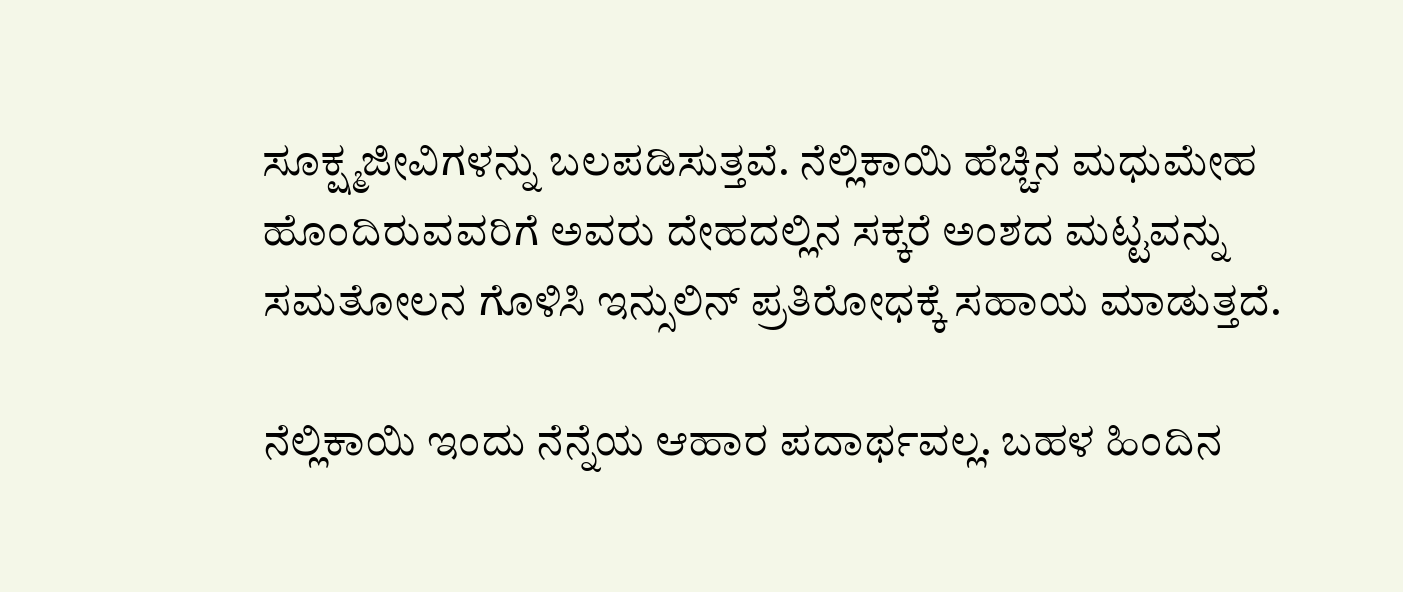ಸೂಕ್ಷ್ಮಜೀವಿಗಳನ್ನು ಬಲಪಡಿಸುತ್ತವೆ. ನೆಲ್ಲಿಕಾಯಿ ಹೆಚ್ಚಿನ ಮಧುಮೇಹ ಹೊಂದಿರುವವರಿಗೆ ಅವರು ದೇಹದಲ್ಲಿನ ಸಕ್ಕರೆ ಅಂಶದ ಮಟ್ಟವನ್ನು ಸಮತೋಲನ ಗೊಳಿಸಿ ಇನ್ಸುಲಿನ್ ಪ್ರತಿರೋಧಕ್ಕೆ ಸಹಾಯ ಮಾಡುತ್ತದೆ.

ನೆಲ್ಲಿಕಾಯಿ ಇಂದು ನೆನ್ನೆಯ ಆಹಾರ ಪದಾರ್ಥವಲ್ಲ. ಬಹಳ ಹಿಂದಿನ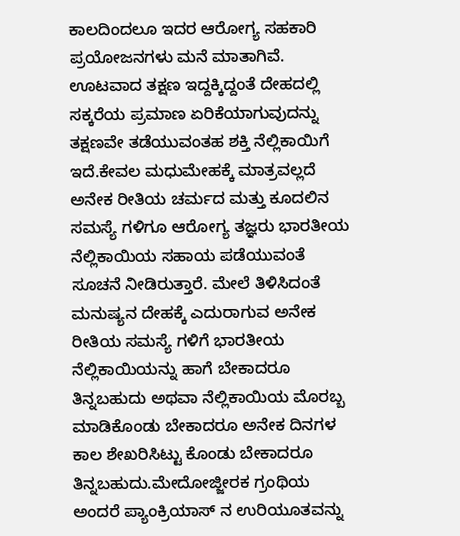ಕಾಲದಿಂದಲೂ ಇದರ ಆರೋಗ್ಯ ಸಹಕಾರಿ ಪ್ರಯೋಜನಗಳು ಮನೆ ಮಾತಾಗಿವೆ. ಊಟವಾದ ತಕ್ಷಣ ಇದ್ದಕ್ಕಿದ್ದಂತೆ ದೇಹದಲ್ಲಿ ಸಕ್ಕರೆಯ ಪ್ರಮಾಣ ಏರಿಕೆಯಾಗುವುದನ್ನು ತಕ್ಷಣವೇ ತಡೆಯುವಂತಹ ಶಕ್ತಿ ನೆಲ್ಲಿಕಾಯಿಗೆ ಇದೆ.ಕೇವಲ ಮಧುಮೇಹಕ್ಕೆ ಮಾತ್ರವಲ್ಲದೆ ಅನೇಕ ರೀತಿಯ ಚರ್ಮದ ಮತ್ತು ಕೂದಲಿನ ಸಮಸ್ಯೆ ಗಳಿಗೂ ಆರೋಗ್ಯ ತಜ್ಞರು ಭಾರತೀಯ ನೆಲ್ಲಿಕಾಯಿಯ ಸಹಾಯ ಪಡೆಯುವಂತೆ ಸೂಚನೆ ನೀಡಿರುತ್ತಾರೆ. ಮೇಲೆ ತಿಳಿಸಿದಂತೆ ಮನುಷ್ಯನ ದೇಹಕ್ಕೆ ಎದುರಾಗುವ ಅನೇಕ ರೀತಿಯ ಸಮಸ್ಯೆ ಗಳಿಗೆ ಭಾರತೀಯ ನೆಲ್ಲಿಕಾಯಿಯನ್ನು ಹಾಗೆ ಬೇಕಾದರೂ ತಿನ್ನಬಹುದು ಅಥವಾ ನೆಲ್ಲಿಕಾಯಿಯ ಮೊರಬ್ಬ ಮಾಡಿಕೊಂಡು ಬೇಕಾದರೂ ಅನೇಕ ದಿನಗಳ ಕಾಲ ಶೇಖರಿಸಿಟ್ಟು ಕೊಂಡು ಬೇಕಾದರೂ ತಿನ್ನಬಹುದು.ಮೇದೋಜ್ಜೀರಕ ಗ್ರಂಥಿಯ ಅಂದರೆ ಪ್ಯಾಂಕ್ರಿಯಾಸ್ ನ ಉರಿಯೂತವನ್ನು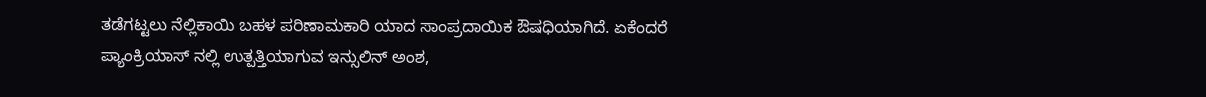ತಡೆಗಟ್ಟಲು ನೆಲ್ಲಿಕಾಯಿ ಬಹಳ ಪರಿಣಾಮಕಾರಿ ಯಾದ ಸಾಂಪ್ರದಾಯಿಕ ಔಷಧಿಯಾಗಿದೆ. ಏಕೆಂದರೆ ಪ್ಯಾಂಕ್ರಿಯಾಸ್ ನಲ್ಲಿ ಉತ್ಪತ್ತಿಯಾಗುವ ಇನ್ಸುಲಿನ್ ಅಂಶ,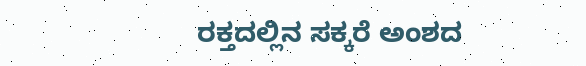ರಕ್ತದಲ್ಲಿನ ಸಕ್ಕರೆ ಅಂಶದ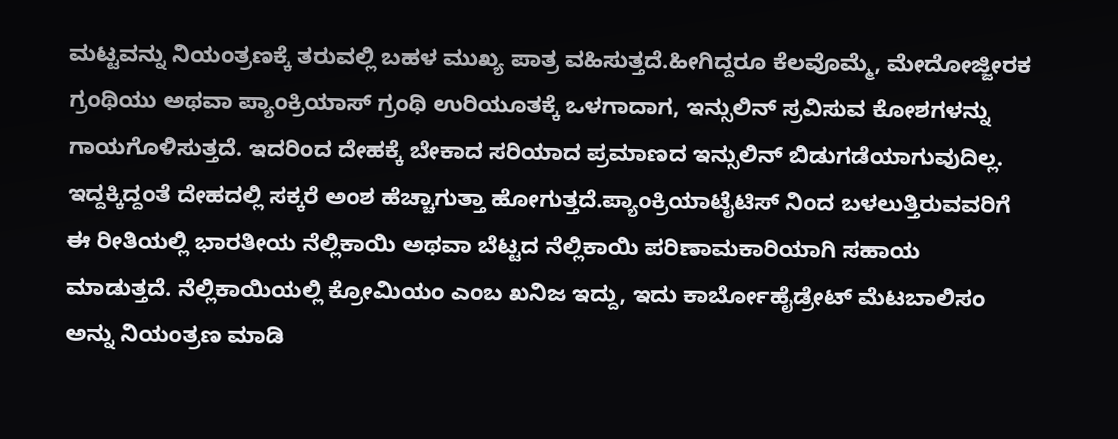ಮಟ್ಟವನ್ನು ನಿಯಂತ್ರಣಕ್ಕೆ ತರುವಲ್ಲಿ ಬಹಳ ಮುಖ್ಯ ಪಾತ್ರ ವಹಿಸುತ್ತದೆ.ಹೀಗಿದ್ದರೂ ಕೆಲವೊಮ್ಮೆ, ಮೇದೋಜ್ಜೀರಕ ಗ್ರಂಥಿಯು ಅಥವಾ ಪ್ಯಾಂಕ್ರಿಯಾಸ್ ಗ್ರಂಥಿ ಉರಿಯೂತಕ್ಕೆ ಒಳಗಾದಾಗ, ಇನ್ಸುಲಿನ್ ಸ್ರವಿಸುವ ಕೋಶಗಳನ್ನು ಗಾಯಗೊಳಿಸುತ್ತದೆ. ಇದರಿಂದ ದೇಹಕ್ಕೆ ಬೇಕಾದ ಸರಿಯಾದ ಪ್ರಮಾಣದ ಇನ್ಸುಲಿನ್ ಬಿಡುಗಡೆಯಾಗುವುದಿಲ್ಲ. ಇದ್ದಕ್ಕಿದ್ದಂತೆ ದೇಹದಲ್ಲಿ ಸಕ್ಕರೆ ಅಂಶ ಹೆಚ್ಚಾಗುತ್ತಾ ಹೋಗುತ್ತದೆ.ಪ್ಯಾಂಕ್ರಿಯಾಟೈಟಿಸ್ ನಿಂದ ಬಳಲುತ್ತಿರುವವರಿಗೆ ಈ ರೀತಿಯಲ್ಲಿ ಭಾರತೀಯ ನೆಲ್ಲಿಕಾಯಿ ಅಥವಾ ಬೆಟ್ಟದ ನೆಲ್ಲಿಕಾಯಿ ಪರಿಣಾಮಕಾರಿಯಾಗಿ ಸಹಾಯ ಮಾಡುತ್ತದೆ. ನೆಲ್ಲಿಕಾಯಿಯಲ್ಲಿ ಕ್ರೋಮಿಯಂ ಎಂಬ ಖನಿಜ ಇದ್ದು, ಇದು ಕಾರ್ಬೋಹೈಡ್ರೇಟ್ ಮೆಟಬಾಲಿಸಂ ಅನ್ನು ನಿಯಂತ್ರಣ ಮಾಡಿ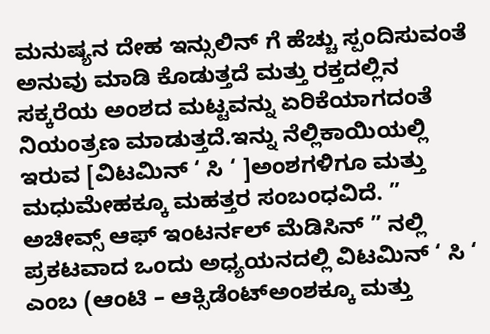ಮನುಷ್ಯನ ದೇಹ ಇನ್ಸುಲಿನ್ ಗೆ ಹೆಚ್ಚು ಸ್ಪಂದಿಸುವಂತೆ ಅನುವು ಮಾಡಿ ಕೊಡುತ್ತದೆ ಮತ್ತು ರಕ್ತದಲ್ಲಿನ ಸಕ್ಕರೆಯ ಅಂಶದ ಮಟ್ಟವನ್ನು ಏರಿಕೆಯಾಗದಂತೆ ನಿಯಂತ್ರಣ ಮಾಡುತ್ತದೆ.ಇನ್ನು ನೆಲ್ಲಿಕಾಯಿಯಲ್ಲಿ ಇರುವ [ವಿಟಮಿನ್ ‘ ಸಿ ‘ ]ಅಂಶಗಳಿಗೂ ಮತ್ತು ಮಧುಮೇಹಕ್ಕೂ ಮಹತ್ತರ ಸಂಬಂಧವಿದೆ. ” ಅಚೀವ್ಸ್ ಆಫ್ ಇಂಟರ್ನಲ್ ಮೆಡಿಸಿನ್ ” ನಲ್ಲಿ ಪ್ರಕಟವಾದ ಒಂದು ಅಧ್ಯಯನದಲ್ಲಿ ವಿಟಮಿನ್ ‘ ಸಿ ‘ ಎಂಬ (ಆಂಟಿ – ಆಕ್ಸಿಡೆಂಟ್ಅಂಶಕ್ಕೂ ಮತ್ತು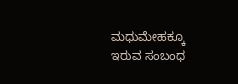ಮಧುಮೇಹಕ್ಕೂ ಇರುವ ಸಂಬಂಧ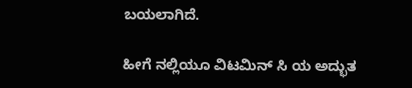ಬಯಲಾಗಿದೆ.

ಹೀಗೆ ನಲ್ಲಿಯೂ ವಿಟಮಿನ್ ಸಿ ಯ ಅದ್ಭುತ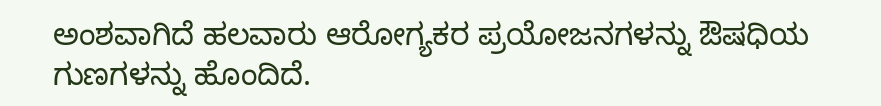ಅಂಶವಾಗಿದೆ ಹಲವಾರು ಆರೋಗ್ಯಕರ ಪ್ರಯೋಜನಗಳನ್ನು ಔಷಧಿಯ ಗುಣಗಳನ್ನು ಹೊಂದಿದೆ.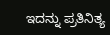ಇದನ್ನು ಪ್ರತಿನಿತ್ಯ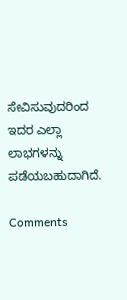ಸೇವಿಸುವುದರಿಂದ ಇದರ ಎಲ್ಲಾ ಲಾಭಗಳನ್ನು ಪಡೆಯಬಹುದಾಗಿದೆ.

Comments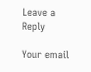Leave a Reply

Your email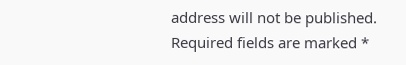address will not be published. Required fields are marked *